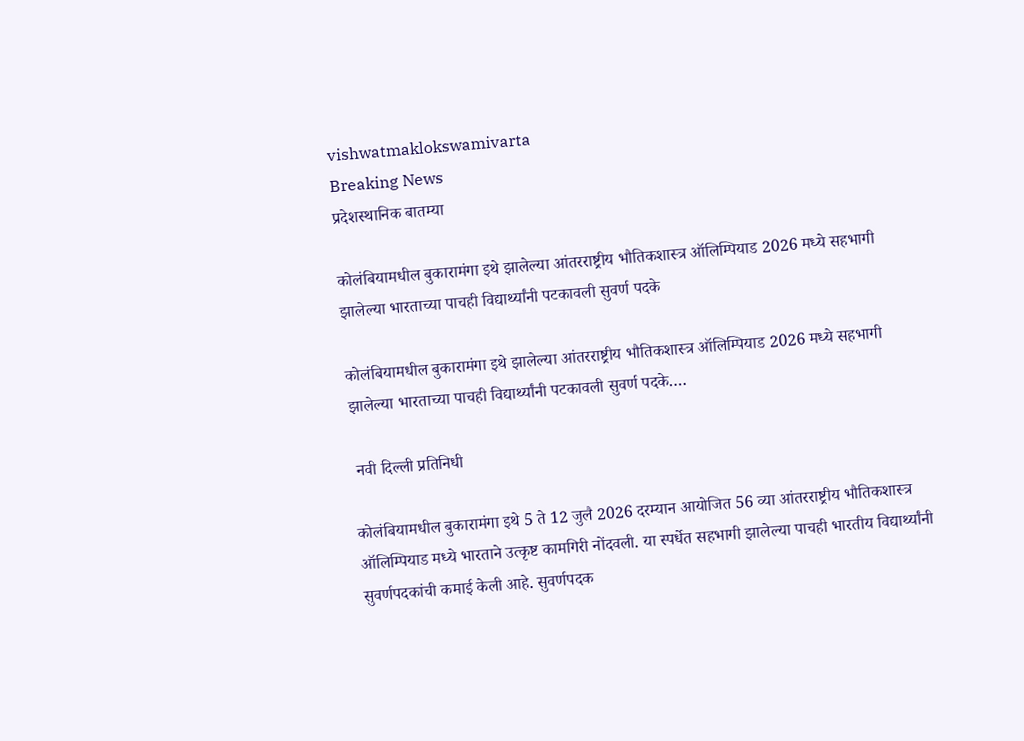vishwatmaklokswamivarta
Breaking News
प्रदेशस्थानिक बातम्या

कोलंबियामधील बुकारामंगा इथे झालेल्या आंतरराष्ट्रीय भौतिकशास्त्र ऑलिम्पियाड 2026 मध्ये सहभागी झालेल्या भारताच्या पाचही विद्यार्थ्यांनी पटकावली सुवर्ण पदके

कोलंबियामधील बुकारामंगा इथे झालेल्या आंतरराष्ट्रीय भौतिकशास्त्र ऑलिम्पियाड 2026 मध्ये सहभागी झालेल्या भारताच्या पाचही विद्यार्थ्यांनी पटकावली सुवर्ण पदके….

 नवी दिल्ली प्रतिनिधी

कोलंबियामधील बुकारामंगा इथे 5 ते 12 जुलै 2026 दरम्यान आयोजित 56 व्या आंतरराष्ट्रीय भौतिकशास्त्र ऑलिम्पियाड मध्ये भारताने उत्कृष्ट कामगिरी नोंदवली. या स्पर्धेत सहभागी झालेल्या पाचही भारतीय विद्यार्थ्यांनी सुवर्णपदकांची कमाई केली आहे. सुवर्णपदक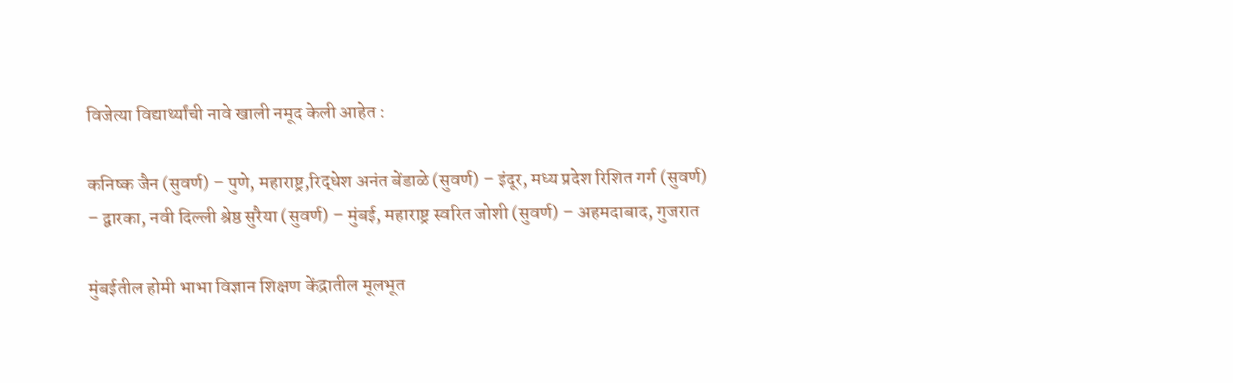विजेत्या विद्यार्थ्यांची नावे खाली नमूद केली आहेत :

कनिष्क जैन (सुवर्ण) – पुणे, महाराष्ट्र,रिद्धेश अनंत बेंडाळे (सुवर्ण) – इंदूर, मध्य प्रदेश रिशित गर्ग (सुवर्ण) – द्वारका, नवी दिल्ली श्रेष्ठ सुरैया (सुवर्ण) – मुंबई, महाराष्ट्र स्वरित जोशी (सुवर्ण) – अहमदाबाद, गुजरात

मुंबईतील होमी भाभा विज्ञान शिक्षण केंद्रातील मूलभूत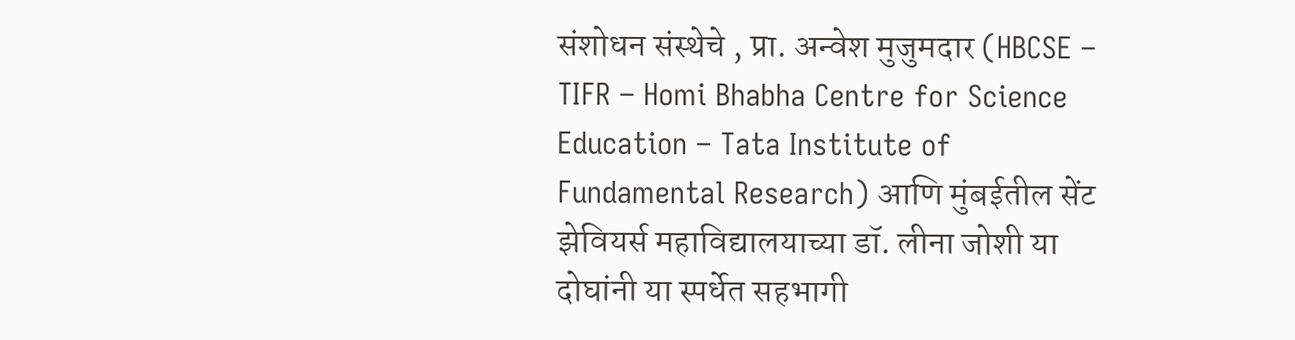संशोधन संस्थेचे , प्रा. अन्वेश मुजुमदार (HBCSE – TIFR – Homi Bhabha Centre for Science Education – Tata Institute of Fundamental Research) आणि मुंबईतील सेंट झेवियर्स महाविद्यालयाच्या डॉ. लीना जोशी या दोघांनी या स्पर्धेत सहभागी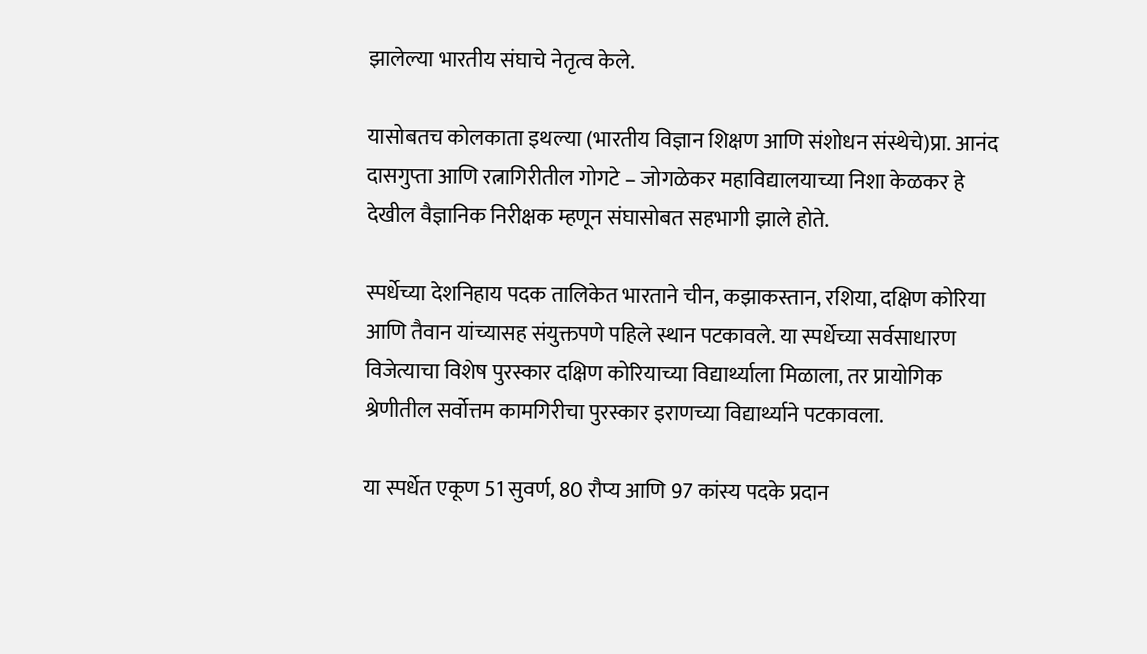झालेल्या भारतीय संघाचे नेतृत्व केले.

यासोबतच कोलकाता इथल्या (भारतीय विज्ञान शिक्षण आणि संशोधन संस्थेचे)प्रा. आनंद दासगुप्ता आणि रत्नागिरीतील गोगटे – जोगळेकर महाविद्यालयाच्या निशा केळकर हे देखील वैज्ञानिक निरीक्षक म्हणून संघासोबत सहभागी झाले होते.

स्पर्धेच्या देशनिहाय पदक तालिकेत भारताने चीन, कझाकस्तान, रशिया, दक्षिण कोरिया आणि तैवान यांच्यासह संयुक्तपणे पहिले स्थान पटकावले. या स्पर्धेच्या सर्वसाधारण विजेत्याचा विशेष पुरस्कार दक्षिण कोरियाच्या विद्यार्थ्याला मिळाला, तर प्रायोगिक श्रेणीतील सर्वोत्तम कामगिरीचा पुरस्कार इराणच्या विद्यार्थ्याने पटकावला.

या स्पर्धेत एकूण 51 सुवर्ण, 80 रौप्य आणि 97 कांस्य पदके प्रदान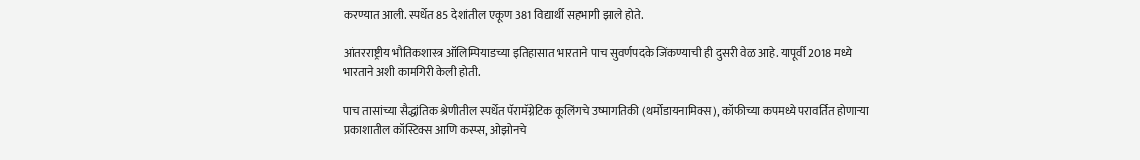करण्यात आली. स्पर्धेत 85 देशांतील एकूण 381 विद्यार्थी सहभागी झाले होते.

आंतरराष्ट्रीय भौतिकशास्त्र ऑलिम्पियाडच्या इतिहासात भारताने पाच सुवर्णपदके जिंकण्याची ही दुसरी वेळ आहे. यापूर्वी 2018 मध्ये भारताने अशी कामगिरी केली होती.

पाच तासांच्या सैद्धांतिक श्रेणीतील स्पर्धेत पॅरामॅग्नेटिक कूलिंगचे उष्मागतिकी (थर्मोडायनामिक्स), कॉफीच्या कपमध्ये परावर्तित होणाऱ्या प्रकाशातील कॉस्टिक्स आणि कस्प्स, ओझोनचे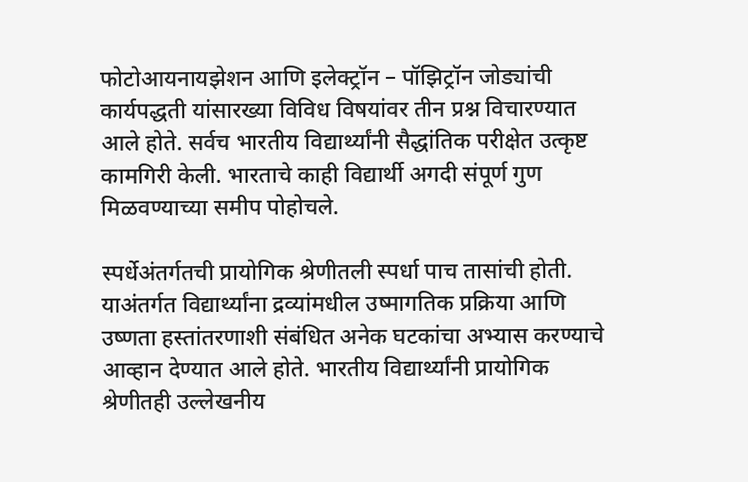फोटोआयनायझेशन आणि इलेक्ट्रॉन – पॉझिट्रॉन जोड्यांची कार्यपद्धती यांसारख्या विविध विषयांवर तीन प्रश्न विचारण्यात आले होते. सर्वच भारतीय विद्यार्थ्यांनी सैद्धांतिक परीक्षेत उत्कृष्ट कामगिरी केली. भारताचे काही विद्यार्थी अगदी संपूर्ण गुण मिळवण्याच्या समीप पोहोचले.

स्पर्धेअंतर्गतची प्रायोगिक श्रेणीतली स्पर्धा पाच तासांची होती. याअंतर्गत विद्यार्थ्यांना द्रव्यांमधील उष्मागतिक प्रक्रिया आणि उष्णता हस्तांतरणाशी संबंधित अनेक घटकांचा अभ्यास करण्याचे आव्हान देण्यात आले होते. भारतीय विद्यार्थ्यांनी प्रायोगिक श्रेणीतही उल्लेखनीय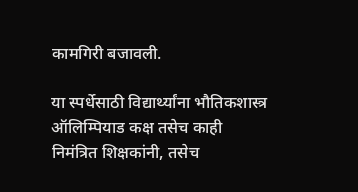कामगिरी बजावली.

या स्पर्धेसाठी विद्यार्थ्यांना भौतिकशास्त्र ऑलिम्पियाड कक्ष तसेच काही निमंत्रित शिक्षकांनी, तसेच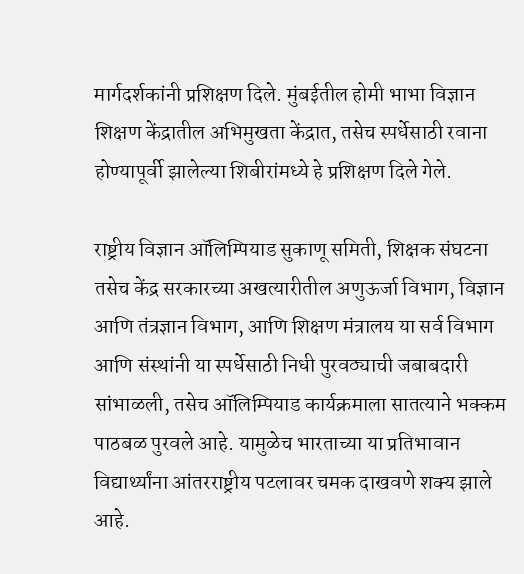मार्गदर्शकांनी प्रशिक्षण दिले. मुंबईतील होमी भाभा विज्ञान शिक्षण केंद्रातील अभिमुखता केंद्रात, तसेच स्पर्धेसाठी रवाना होण्यापूर्वी झालेल्या शिबीरांमध्ये हे प्रशिक्षण दिले गेले.

राष्ट्रीय विज्ञान ऑलिम्पियाड सुकाणू समिती, शिक्षक संघटना तसेच केंद्र सरकारच्या अखत्यारीतील अणुऊर्जा विभाग, विज्ञान आणि तंत्रज्ञान विभाग, आणि शिक्षण मंत्रालय या सर्व विभाग आणि संस्थांनी या स्पर्धेसाठी निधी पुरवठ्याची जबाबदारी सांभाळली, तसेच ऑलिम्पियाड कार्यक्रमाला सातत्याने भक्कम पाठबळ पुरवले आहे. यामुळेच भारताच्या या प्रतिभावान विद्यार्थ्यांना आंतरराष्ट्रीय पटलावर चमक दाखवणे शक्य झाले आहे.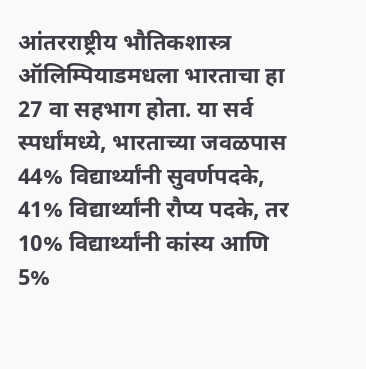आंतरराष्ट्रीय भौतिकशास्त्र ऑलिम्पियाडमधला भारताचा हा 27 वा सहभाग होता. या सर्व स्पर्धांमध्ये, भारताच्या जवळपास 44% विद्यार्थ्यांनी सुवर्णपदके, 41% विद्यार्थ्यांनी रौप्य पदके, तर 10% विद्यार्थ्यांनी कांस्य आणि 5%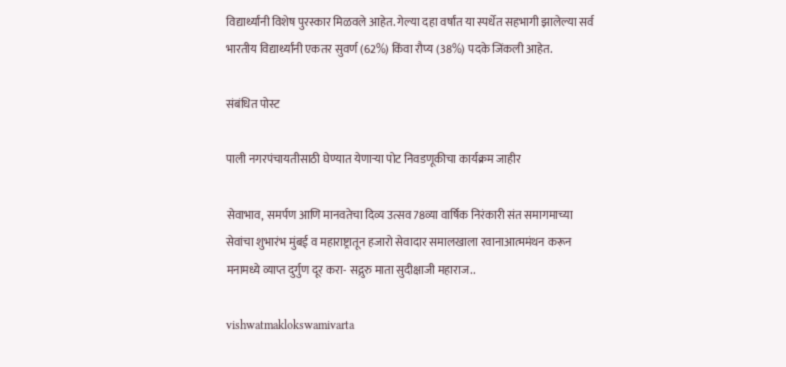विद्यार्थ्यांनी विशेष पुरस्कार मिळवले आहेत. गेल्या दहा वर्षांत या स्पर्धेत सहभागी झालेल्या सर्व भारतीय विद्यार्थ्यांनी एकतर सुवर्ण (62%) किंवा रौप्य (38%) पदके जिंकली आहेत.

संबंधित पोस्ट

पाली नगरपंचायतीसाठी घेण्‍यात येणाऱ्या पोट निवडणूकीचा कार्यक्रम जाहीर

सेवाभाव, समर्पण आणि मानवतेचा दिव्य उत्सव78व्या वार्षिक निरंकारी संत समागमाच्या सेवांचा शुभारंभ मुंबई व महाराष्ट्रातून हजारो सेवादार समालखाला रवानाआत्ममंथन करून मनामध्ये व्याप्त दुर्गुण दूर करा- सद्गुरु माता सुदीक्षाजी महाराज..

vishwatmaklokswamivarta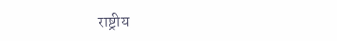राष्ट्रीय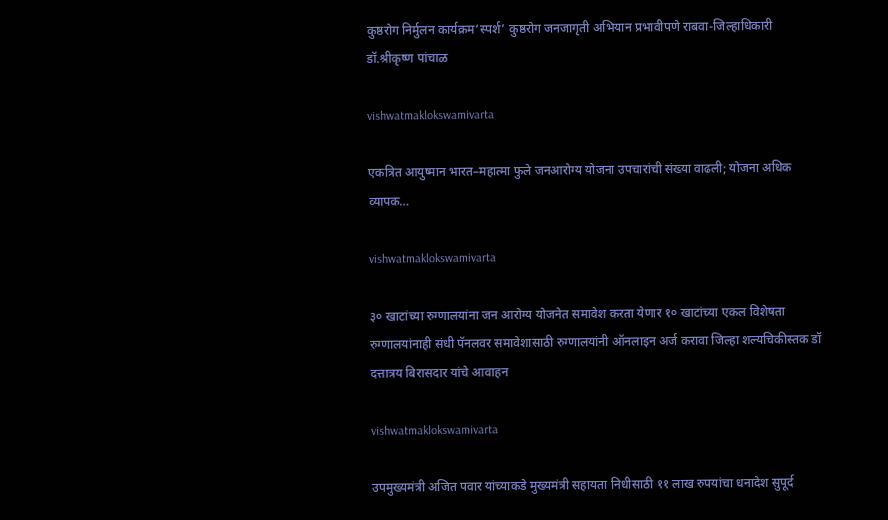कुष्ठरोग निर्मुलन कार्यक्रम‘स्पर्श’ कुष्ठरोग जनजागृती अभियान प्रभावीपणे राबवा-जिल्हाधिकारी डॉ.श्रीकृष्ण पांचाळ

vishwatmaklokswamivarta

एकत्रित आयुष्मान भारत–महात्मा फुले जनआरोग्य योजना उपचारांची संख्या वाढली; योजना अधिक व्यापक…

vishwatmaklokswamivarta

३० खाटांच्या रुग्णालयांना जन आरोग्य योजनेत समावेश करता येणार १० खाटांच्या एकल विशेषता रुग्णालयांनाही संधी पॅनलवर समावेशासाठी रुग्णालयांनी ऑनलाइन अर्ज करावा जिल्हा शल्यचिकीस्तक डॉ दत्तात्रय बिरासदार यांचे आवाहन

vishwatmaklokswamivarta

उपमुख्यमंत्री अजित पवार यांच्याकडे मुख्यमंत्री सहायता निधीसाठी ११ लाख रुपयांचा धनादेश सुपूर्द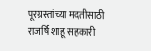पूरग्रस्तांच्या मदतीसाठी राजर्षि शाहू सहकारी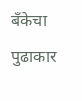बँकेचा पुढाकार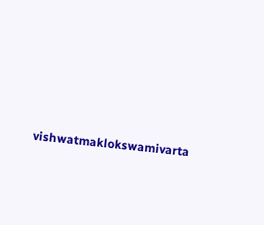vishwatmaklokswamivarta